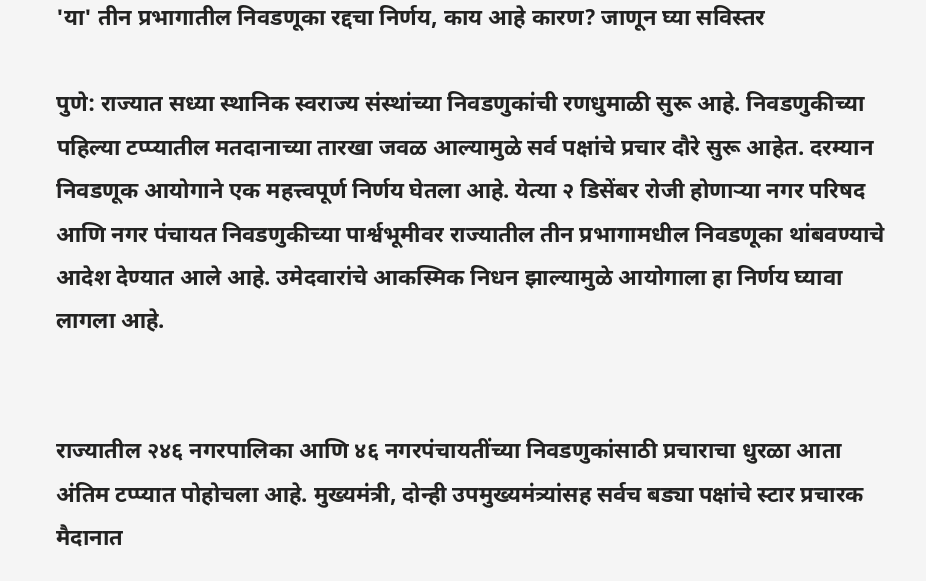'या' तीन प्रभागातील निवडणूका रद्दचा निर्णय, काय आहे कारण? जाणून घ्या सविस्तर

पुणे: राज्यात सध्या स्थानिक स्वराज्य संस्थांच्या निवडणुकांची रणधुमाळी सुरू आहे. निवडणुकीच्या पहिल्या टप्प्यातील मतदानाच्या तारखा जवळ आल्यामुळे सर्व पक्षांचे प्रचार दौरे सुरू आहेत. दरम्यान निवडणूक आयोगाने एक महत्त्वपूर्ण निर्णय घेतला आहे. येत्या २ डिसेंबर रोजी होणाऱ्या नगर परिषद आणि नगर पंचायत निवडणुकीच्या पार्श्वभूमीवर राज्यातील तीन प्रभागामधील निवडणूका थांबवण्याचे आदेश देण्यात आले आहे. उमेदवारांचे आकस्मिक निधन झाल्यामुळे आयोगाला हा निर्णय घ्यावा लागला आहे.


राज्यातील २४६ नगरपालिका आणि ४६ नगरपंचायतींच्या निवडणुकांसाठी प्रचाराचा धुरळा आता अंतिम टप्प्यात पोहोचला आहे. मुख्यमंत्री, दोन्ही उपमुख्यमंत्र्यांसह सर्वच बड्या पक्षांचे स्टार प्रचारक मैदानात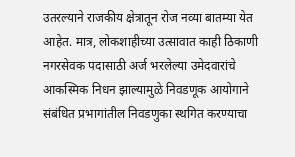उतरल्याने राजकीय क्षेत्रातून रोज नव्या बातम्या येत आहेत. मात्र, लोकशाहीच्या उत्सावात काही ठिकाणी नगरसेवक पदासाठी अर्ज भरलेल्या उमेदवारांचे आकस्मिक निधन झाल्यामुळे निवडणूक आयोगाने संबंधित प्रभागांतील निवडणुका स्थगित करण्याचा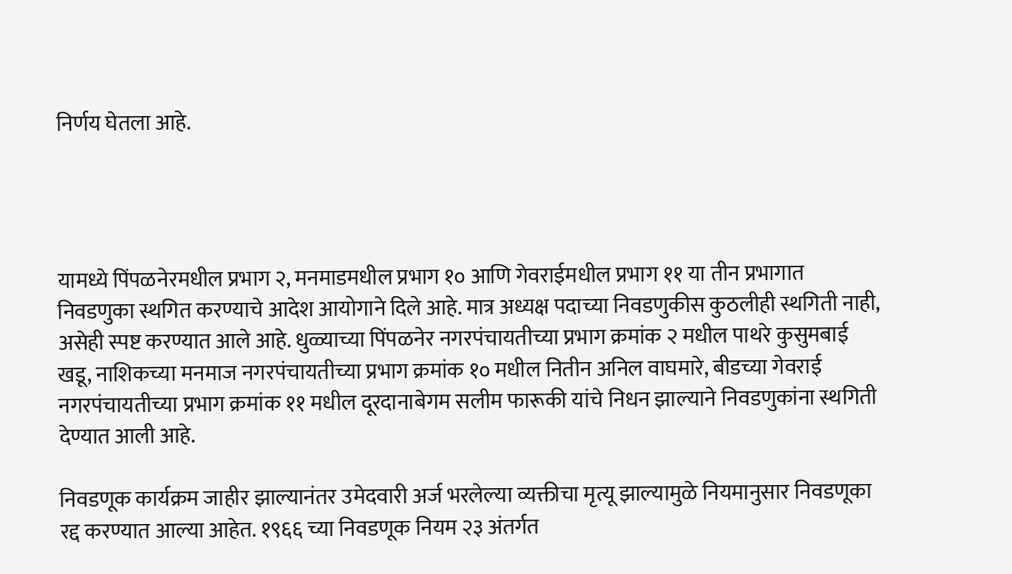निर्णय घेतला आहे.




यामध्ये पिंपळनेरमधील प्रभाग २, मनमाडमधील प्रभाग १० आणि गेवराईमधील प्रभाग ११ या तीन प्रभागात निवडणुका स्थगित करण्याचे आदेश आयोगाने दिले आहे. मात्र अध्यक्ष पदाच्या निवडणुकीस कुठलीही स्थगिती नाही, असेही स्पष्ट करण्यात आले आहे. धुळ्याच्या पिंपळनेर नगरपंचायतीच्या प्रभाग क्रमांक २ मधील पाथरे कुसुमबाई खडू, नाशिकच्या मनमाज नगरपंचायतीच्या प्रभाग क्रमांक १० मधील नितीन अनिल वाघमारे, बीडच्या गेवराई नगरपंचायतीच्या प्रभाग क्रमांक ११ मधील दूरदानाबेगम सलीम फारूकी यांचे निधन झाल्याने निवडणुकांना स्थगिती देण्यात आली आहे.

निवडणूक कार्यक्रम जाहीर झाल्यानंतर उमेदवारी अर्ज भरलेल्या व्यक्तीचा मृत्यू झाल्यामुळे नियमानुसार निवडणूका रद्द करण्यात आल्या आहेत. १९६६ च्या निवडणूक नियम २३ अंतर्गत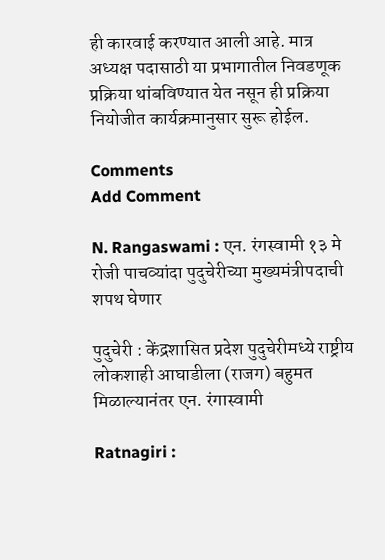ही कारवाई करण्यात आली आहे. मात्र अध्यक्ष पदासाठी या प्रभागातील निवडणूक प्रक्रिया थांबविण्यात येत नसून ही प्रक्रिया नियोजीत कार्यक्रमानुसार सुरू होईल.

Comments
Add Comment

N. Rangaswami : एन. रंगस्वामी १३ मे रोजी पाचव्यांदा पुदुचेरीच्या मुख्यमंत्रीपदाची शपथ घेणार

पुदुचेरी : केंद्रशासित प्रदेश पुदुचेरीमध्ये राष्ट्रीय लोकशाही आघाडीला (राजग) बहुमत मिळाल्यानंतर एन. रंगास्वामी

Ratnagiri :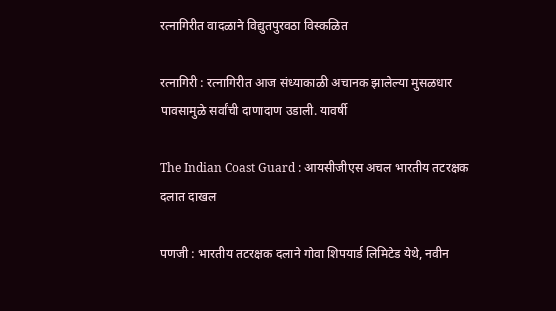रत्नागिरीत वादळाने विद्युतपुरवठा विस्कळित

रत्नागिरी : रत्नागिरीत आज संध्याकाळी अचानक झालेल्या मुसळधार पावसामुळे सर्वांची दाणादाण उडाली. यावर्षी

The Indian Coast Guard : आयसीजीएस अचल भारतीय तटरक्षक दलात दाखल

पणजी : भारतीय तटरक्षक दलाने गोवा शिपयार्ड लिमिटेड येथे, नवीन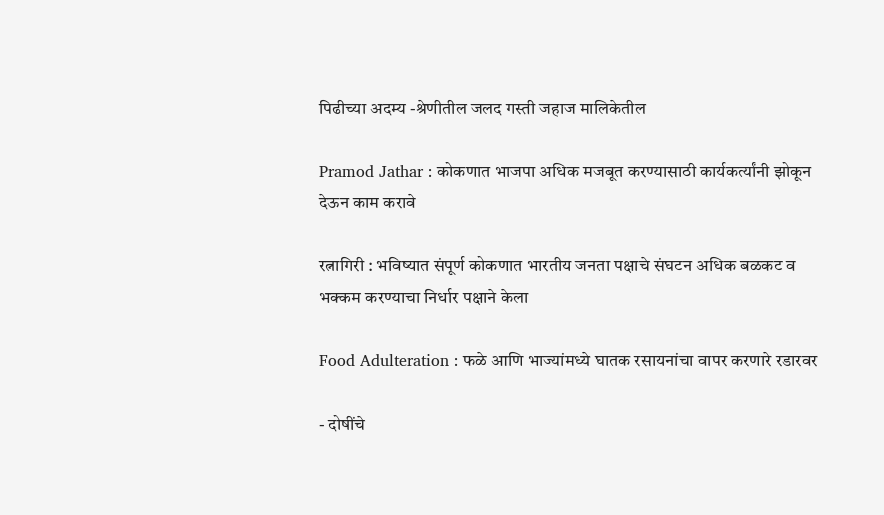पिढीच्या अदम्य -श्रेणीतील जलद गस्ती जहाज मालिकेतील

Pramod Jathar : कोकणात भाजपा अधिक मजबूत करण्यासाठी कार्यकर्त्यांनी झोकून देऊन काम करावे

रत्नागिरी : भविष्यात संपूर्ण कोकणात भारतीय जनता पक्षाचे संघटन अधिक बळकट व भक्कम करण्याचा निर्धार पक्षाने केला

Food Adulteration : फळे आणि भाज्यांमध्ये घातक रसायनांचा वापर करणारे रडारवर

- दोषींचे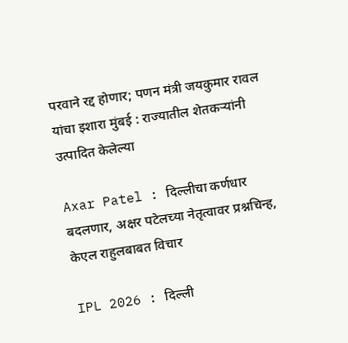परवाने रद्द होणार; पणन मंत्री जयकुमार रावल यांचा इशारा मुंबई : राज्यातील शेतकऱ्यांनी उत्पादित केलेल्या

Axar Patel : दिल्लीचा कर्णधार बदलणार, अक्षर पटेलच्या नेतृत्वावर प्रश्नचिन्ह, केएल राहुलबाबत विचार

IPL 2026 : दिल्ली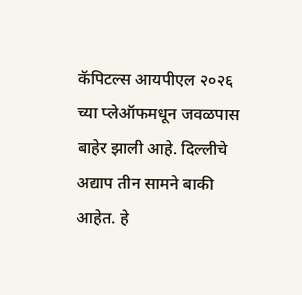कॅपिटल्स आयपीएल २०२६ च्या प्लेऑफमधून जवळपास बाहेर झाली आहे. दिल्लीचे अद्याप तीन सामने बाकी आहेत. हे